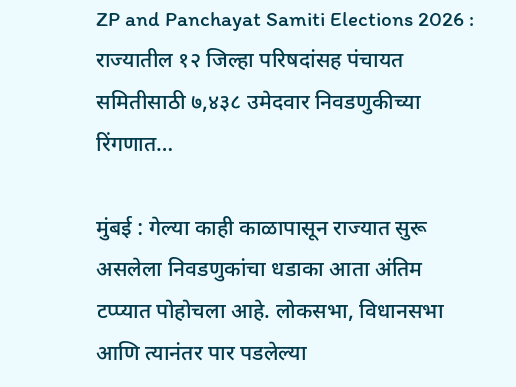ZP and Panchayat Samiti Elections 2026 : राज्यातील १२ जिल्हा परिषदांसह पंचायत समितीसाठी ७,४३८ उमेदवार निवडणुकीच्या रिंगणात…

मुंबई : गेल्या काही काळापासून राज्यात सुरू असलेला निवडणुकांचा धडाका आता अंतिम टप्प्यात पोहोचला आहे. लोकसभा, विधानसभा आणि त्यानंतर पार पडलेल्या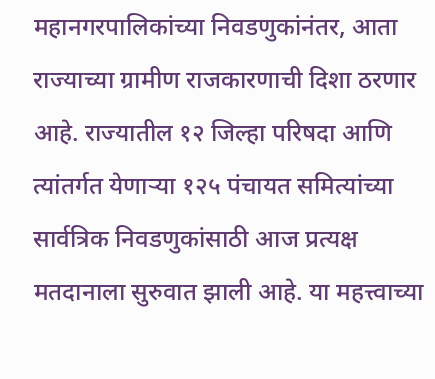महानगरपालिकांच्या निवडणुकांनंतर, आता राज्याच्या ग्रामीण राजकारणाची दिशा ठरणार आहे. राज्यातील १२ जिल्हा परिषदा आणि त्यांतर्गत येणाऱ्या १२५ पंचायत समित्यांच्या सार्वत्रिक निवडणुकांसाठी आज प्रत्यक्ष मतदानाला सुरुवात झाली आहे. या महत्त्वाच्या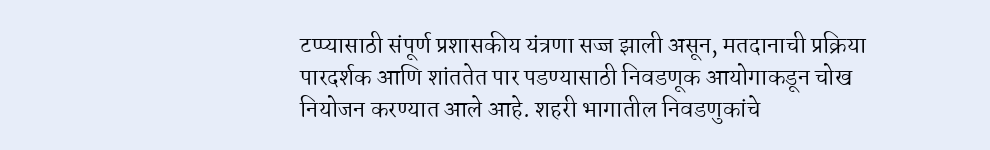टप्प्यासाठी संपूर्ण प्रशासकीय यंत्रणा सज्ज झाली असून, मतदानाची प्रक्रिया पारदर्शक आणि शांततेत पार पडण्यासाठी निवडणूक आयोगाकडून चोख नियोजन करण्यात आले आहे. शहरी भागातील निवडणुकांचे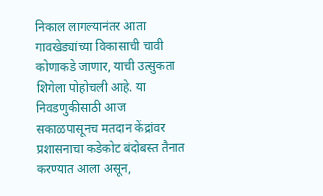निकाल लागल्यानंतर आता गावखेड्यांच्या विकासाची चावी कोणाकडे जाणार, याची उत्सुकता शिगेला पोहोचली आहे. या निवडणुकीसाठी आज सकाळपासूनच मतदान केंद्रांवर प्रशासनाचा कडेकोट बंदोबस्त तैनात करण्यात आला असून,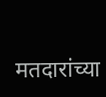मतदारांच्या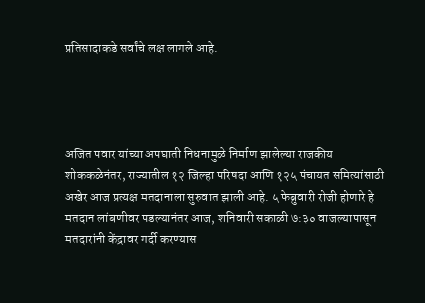प्रतिसादाकडे सर्वांचे लक्ष लागले आहे.




अजित पवार यांच्या अपघाती निधनामुळे निर्माण झालेल्या राजकीय शोककळेनंतर, राज्यातील १२ जिल्हा परिषदा आणि १२५ पंचायत समित्यांसाठी अखेर आज प्रत्यक्ष मतदानाला सुरुवात झाली आहे. ५ फेब्रुवारी रोजी होणारे हे मतदान लांबणीवर पडल्यानंतर आज, शनिवारी सकाळी ७:३० वाजल्यापासून मतदारांनी केंद्रावर गर्दी करण्यास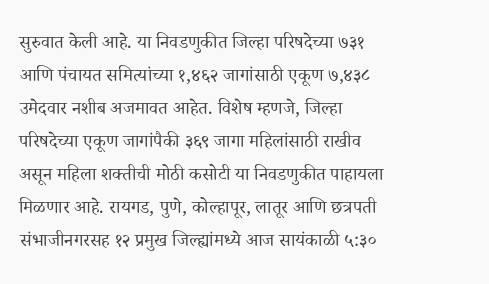सुरुवात केली आहे. या निवडणुकीत जिल्हा परिषदेच्या ७३१ आणि पंचायत समित्यांच्या १,४६२ जागांसाठी एकूण ७,४३८ उमेदवार नशीब अजमावत आहेत. विशेष म्हणजे, जिल्हा परिषदेच्या एकूण जागांपैकी ३६९ जागा महिलांसाठी राखीव असून महिला शक्तीची मोठी कसोटी या निवडणुकीत पाहायला मिळणार आहे. रायगड, पुणे, कोल्हापूर, लातूर आणि छत्रपती संभाजीनगरसह १२ प्रमुख जिल्ह्यांमध्ये आज सायंकाळी ५:३०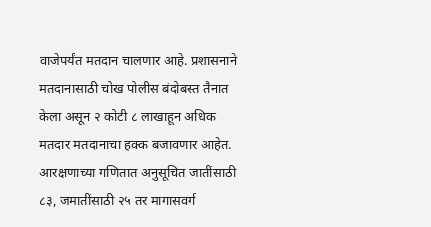वाजेपर्यंत मतदान चालणार आहे. प्रशासनाने मतदानासाठी चोख पोलीस बंदोबस्त तैनात केला असून २ कोटी ८ लाखाहून अधिक मतदार मतदानाचा हक्क बजावणार आहेत. आरक्षणाच्या गणितात अनुसूचित जातींसाठी ८३, जमातींसाठी २५ तर मागासवर्ग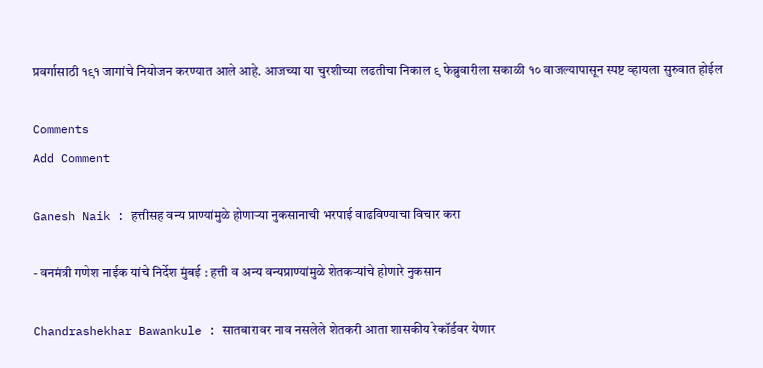प्रवर्गासाठी १९१ जागांचे नियोजन करण्यात आले आहे. आजच्या या चुरशीच्या लढतीचा निकाल ९ फेब्रुवारीला सकाळी १० वाजल्यापासून स्पष्ट व्हायला सुरुवात होईल

Comments
Add Comment

Ganesh Naik : हत्तीसह वन्य प्राण्यांमुळे होणाऱ्या नुकसानाची भरपाई वाढविण्याचा विचार करा

- वनमंत्री गणेश नाईक यांचे निर्देश मुंबई : हत्ती व अन्य वन्यप्राण्यांमुळे शेतकऱ्यांचे होणारे नुकसान

Chandrashekhar Bawankule : सातबारावर नाव नसलेले शेतकरी आता शासकीय रेकॉर्डवर येणार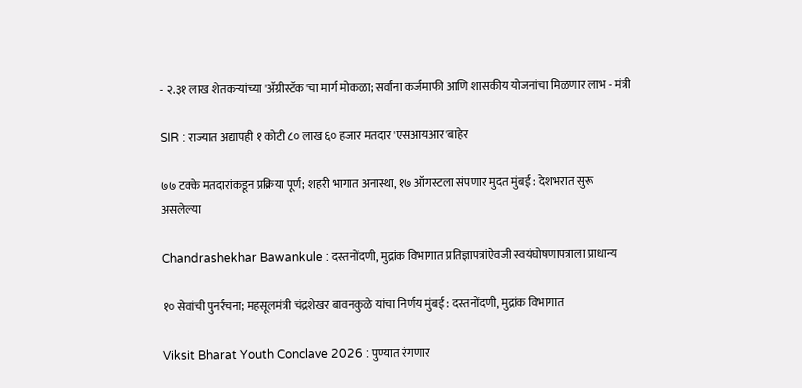- २.३१ लाख शेतकऱ्यांच्या 'ॲग्रीस्टॅक'चा मार्ग मोकळा; सर्वांना कर्जमाफी आणि शासकीय योजनांचा मिळणार लाभ - मंत्री

SIR : राज्यात अद्यापही १ कोटी ८० लाख ६० हजार मतदार 'एसआयआर'बाहेर

७७ टक्के मतदारांकडून प्रक्रिया पूर्ण; शहरी भागात अनास्था, १७ ऑगस्टला संपणार मुदत मुंबई : देशभरात सुरू असलेल्या

Chandrashekhar Bawankule : दस्तनोंदणी, मुद्रांक विभागात प्रतिज्ञापत्रांऐवजी स्वयंघोषणापत्राला प्राधान्य

१० सेवांची पुनर्रचना; महसूलमंत्री चंद्रशेखर बावनकुळे यांचा निर्णय मुंबई : दस्तनोंदणी, मुद्रांक विभागात

Viksit Bharat Youth Conclave 2026 : पुण्यात रंगणार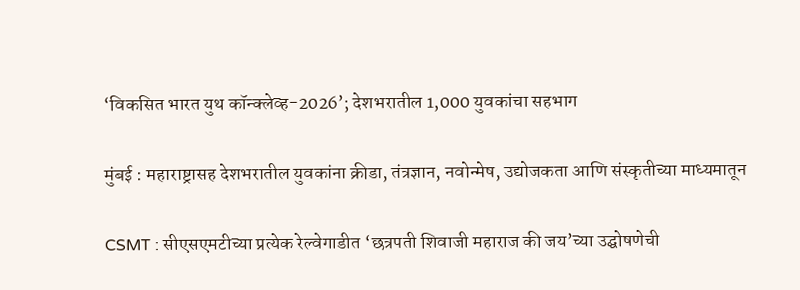‘विकसित भारत युथ कॉन्क्लेव्ह-2026’; देशभरातील 1,000 युवकांचा सहभाग

मुंबई : महाराष्ट्रासह देशभरातील युवकांना क्रीडा, तंत्रज्ञान, नवोन्मेष, उद्योजकता आणि संस्कृतीच्या माध्यमातून

CSMT : सीएसएमटीच्या प्रत्येक रेल्वेगाडीत ‘छत्रपती शिवाजी महाराज की जय’च्या उद्घोषणेची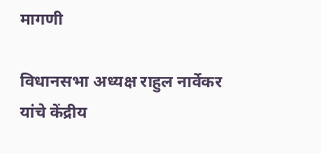मागणी

विधानसभा अध्यक्ष राहुल नार्वेकर यांचे केंद्रीय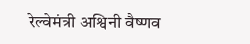रेल्वेमंत्री अश्विनी वैष्णव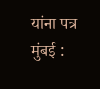यांना पत्र मुंबई :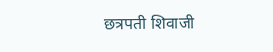छत्रपती शिवाजी